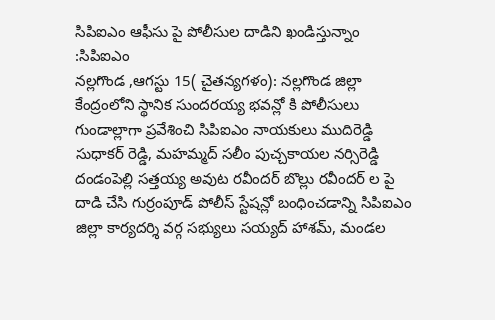సిపిఐఎం ఆఫీసు పై పోలీసుల దాడిని ఖండిస్తున్నాం :సిపిఐఎం
నల్లగొండ ,ఆగస్టు 15( చైతన్యగళం): నల్లగొండ జిల్లా కేంద్రంలోని స్థానిక సుందరయ్య భవన్లో కి పోలీసులు గుండాల్లాగా ప్రవేశించి సిపిఐఎం నాయకులు ముదిరెడ్డి సుధాకర్ రెడ్డి, మహమ్మద్ సలీం పుచ్చకాయల నర్సిరెడ్డి దండంపెల్లి సత్తయ్య అవుట రవీందర్ బొల్లు రవీందర్ ల పై దాడి చేసి గుర్రంపూడ్ పోలీస్ స్టేషన్లో బంధించడాన్ని సిపిఐఎం జిల్లా కార్యదర్శి వర్గ సభ్యులు సయ్యద్ హాశమ్, మండల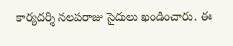కార్యదర్శి నలపరాజు సైదులు ఖండించారు. ఈ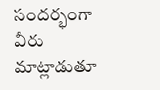సందర్భంగా వీరు మాట్లాడుతూ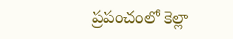ప్రపంచంలో కెల్లా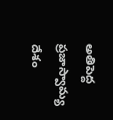అతిపెద్ద ప్రజాస్వామ్య దేశం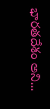భారతదేశం అని...